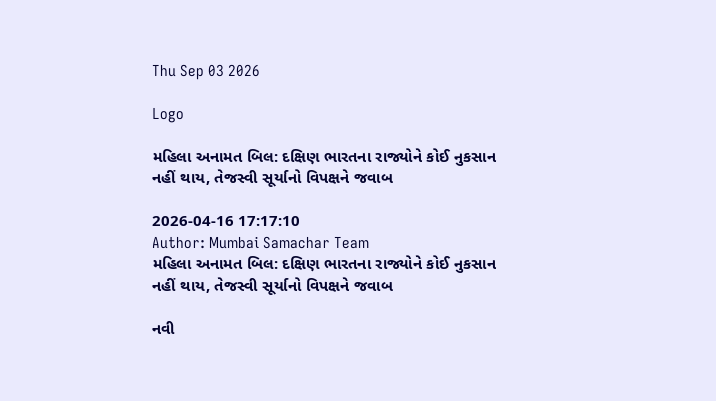Thu Sep 03 2026

Logo

મહિલા અનામત બિલ: દક્ષિણ ભારતના રાજ્યોને કોઈ નુકસાન નહીં થાય, તેજસ્વી સૂર્યાનો વિપક્ષને જવાબ

2026-04-16 17:17:10
Author: Mumbai Samachar Team
મહિલા અનામત બિલ: દક્ષિણ ભારતના રાજ્યોને કોઈ નુકસાન નહીં થાય, તેજસ્વી સૂર્યાનો વિપક્ષને જવાબ

નવી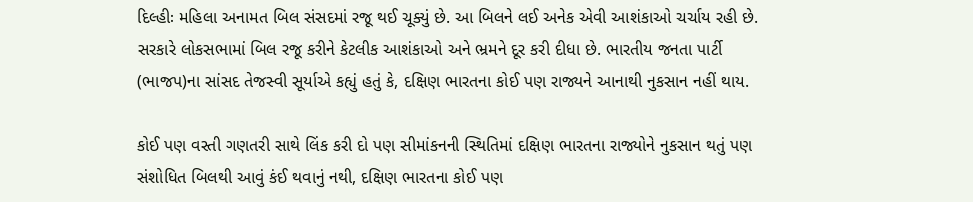દિલ્હીઃ મહિલા અનામત બિલ સંસદમાં રજૂ થઈ ચૂક્યું છે. આ બિલને લઈ અનેક એવી આશંકાઓ ચર્ચાય રહી છે. સરકારે લોકસભામાં બિલ રજૂ કરીને કેટલીક આશંકાઓ અને ભ્રમને દૂર કરી દીધા છે. ભારતીય જનતા પાર્ટી (ભાજપ)ના સાંસદ તેજસ્વી સૂર્યાએ કહ્યું હતું કે, દક્ષિણ ભારતના કોઈ પણ રાજ્યને આનાથી નુકસાન નહીં થાય.

કોઈ પણ વસ્તી ગણતરી સાથે લિંક કરી દો પણ સીમાંકનની સ્થિતિમાં દક્ષિણ ભારતના રાજ્યોને નુકસાન થતું પણ સંશોધિત બિલથી આવું કંઈ થવાનું નથી, દક્ષિણ ભારતના કોઈ પણ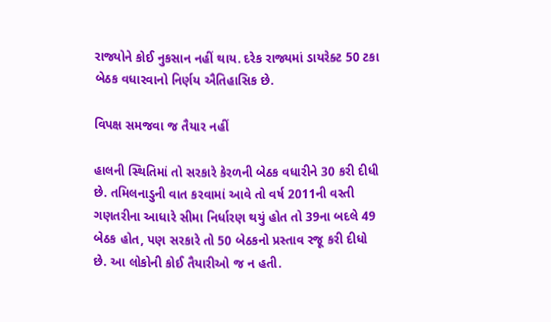રાજ્યોને કોઈ નુકસાન નહીં થાય. દરેક રાજ્યમાં ડાયરેક્ટ 50 ટકા બેઠક વધારવાનો નિર્ણય ઐતિહાસિક છે.

વિપક્ષ સમજવા જ તૈયાર નહીં

હાલની સ્થિતિમાં તો સરકારે કેરળની બેઠક વધારીને 30 કરી દીધી છે. તમિલનાડુની વાત કરવામાં આવે તો વર્ષ 2011ની વસ્તી ગણતરીના આધારે સીમા નિર્ધારણ થયું હોત તો 39ના બદલે 49 બેઠક હોત, પણ સરકારે તો 50 બેઠકનો પ્રસ્તાવ રજૂ કરી દીધો છે. આ લોકોની કોઈ તૈયારીઓ જ ન હતી.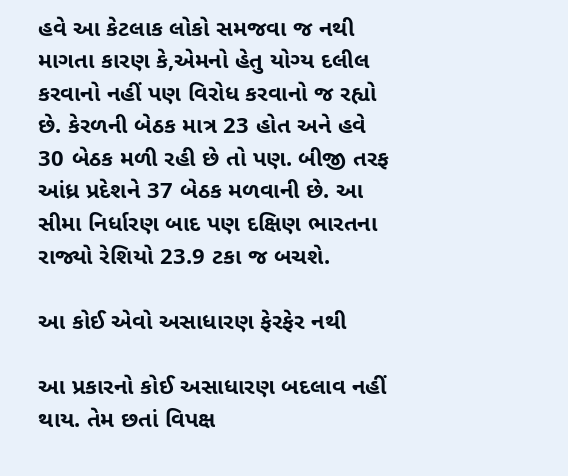હવે આ કેટલાક લોકો સમજવા જ નથી માગતા કારણ કે,એમનો હેતુ યોગ્ય દલીલ કરવાનો નહીં પણ વિરોધ કરવાનો જ રહ્યો છે. કેરળની બેઠક માત્ર 23 હોત અને હવે 30 બેઠક મળી રહી છે તો પણ. બીજી તરફ આંધ્ર પ્રદેશને 37 બેઠક મળવાની છે. આ સીમા નિર્ધારણ બાદ પણ દક્ષિણ ભારતના રાજ્યો રેશિયો 23.9 ટકા જ બચશે.

આ કોઈ એવો અસાધારણ ફેરફેર નથી

આ પ્રકારનો કોઈ અસાધારણ બદલાવ નહીં થાય. તેમ છતાં વિપક્ષ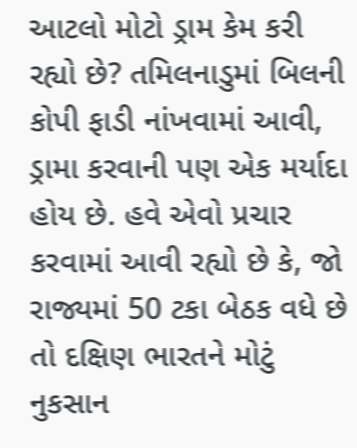આટલો મોટો ડ્રામ કેમ કરી રહ્યો છે? તમિલનાડુમાં બિલની કોપી ફાડી નાંખવામાં આવી, ડ્રામા કરવાની પણ એક મર્યાદા હોય છે. હવે એવો પ્રચાર કરવામાં આવી રહ્યો છે કે, જો રાજ્યમાં 50 ટકા બેઠક વધે છે તો દક્ષિણ ભારતને મોટું નુકસાન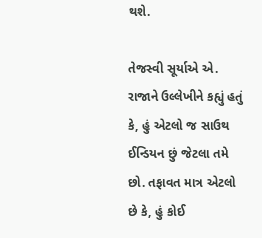થશે.

તેજસ્વી સૂર્યાએ એ. રાજાને ઉલ્લેખીને કહ્યું હતું કે, હું એટલો જ સાઉથ ઈન્ડિયન છું જેટલા તમે છો. તફાવત માત્ર એટલો છે કે, હું કોઈ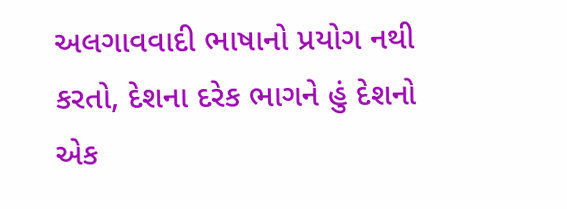અલગાવવાદી ભાષાનો પ્રયોગ નથી કરતો, દેશના દરેક ભાગને હું દેશનો એક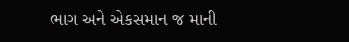ભાગ અને એકસમાન જ માની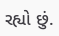રહ્યો છું.